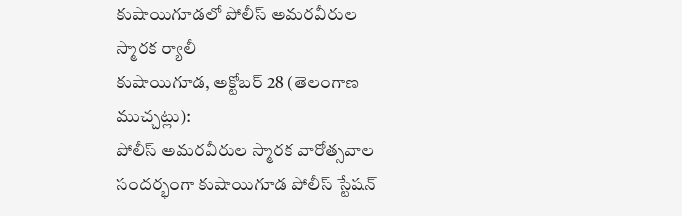కుషాయిగూడలో పోలీస్ అమరవీరుల స్మారక ర్యాలీ
కుషాయిగూడ, అక్టోబర్ 28 (తెలంగాణ ముచ్చట్లు):
పోలీస్ అమరవీరుల స్మారక వారోత్సవాల సందర్భంగా కుషాయిగూడ పోలీస్ స్టేషన్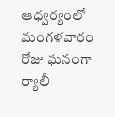ఆధ్వర్యంలో మంగళవారం రోజు ఘనంగా ర్యాలీ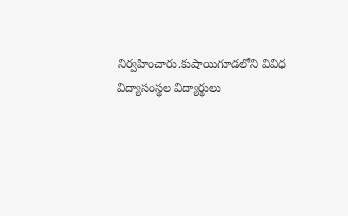నిర్వహించారు.కుషాయిగూడలోని వివిధ విద్యాసంస్థల విద్యార్థులు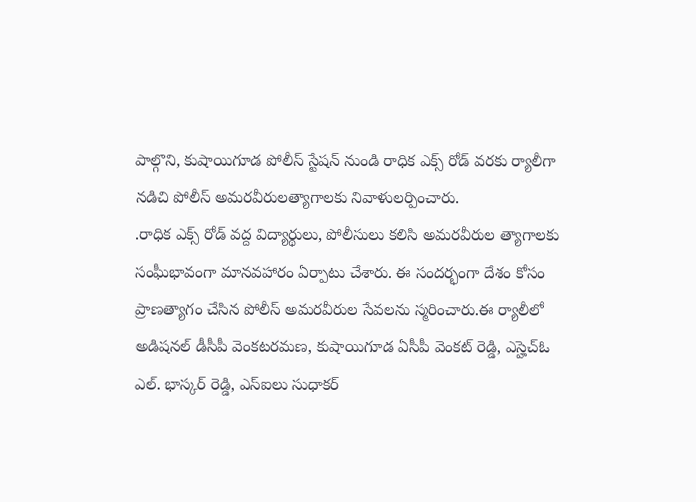పాల్గొని, కుషాయిగూడ పోలీస్ స్టేషన్ నుండి రాధిక ఎక్స్ రోడ్ వరకు ర్యాలీగా నడిచి పోలీస్ అమరవీరులత్యాగాలకు నివాళులర్పించారు.
.రాధిక ఎక్స్ రోడ్ వద్ద విద్యార్థులు, పోలీసులు కలిసి అమరవీరుల త్యాగాలకు సంఘీభావంగా మానవహారం ఏర్పాటు చేశారు. ఈ సందర్భంగా దేశం కోసం ప్రాణత్యాగం చేసిన పోలీస్ అమరవీరుల సేవలను స్మరించారు.ఈ ర్యాలీలో అడిషనల్ డీసీపీ వెంకటరమణ, కుషాయిగూడ ఏసీపీ వెంకట్ రెడ్డి, ఎస్హెచ్ఓ ఎల్. భాస్కర్ రెడ్డి, ఎస్ఐలు సుధాకర్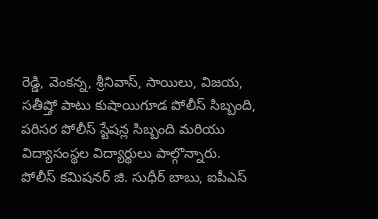రెడ్డి, వెంకన్న, శ్రీనివాస్, సాయిలు, విజయ, సతీష్తో పాటు కుషాయిగూడ పోలీస్ సిబ్బంది, పరిసర పోలీస్ స్టేషన్ల సిబ్బంది మరియు విద్యాసంస్థల విద్యార్థులు పాల్గొన్నారు.
పోలీస్ కమిషనర్ జి. సుధీర్ బాబు, ఐపీఎస్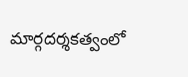మార్గదర్శకత్వంలో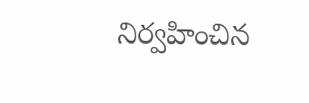నిర్వహించిన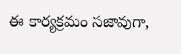ఈ కార్యక్రమం సజావుగా,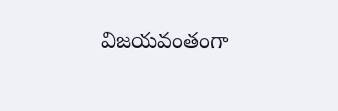విజయవంతంగా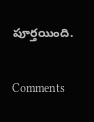పూర్తయింది.


Comments